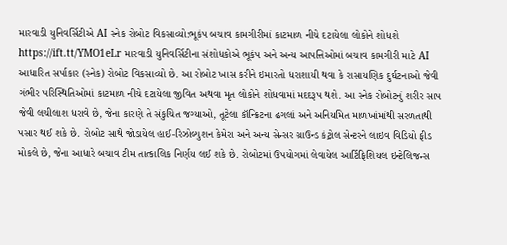મારવાડી યુનિવર્સિટીએ AI સ્નેક રોબોટ વિકસાવ્યો:ભૂકંપ બચાવ કામગીરીમાં કાટમાળ નીચે દટાયેલા લોકોને શોધશે
https://ift.tt/YMO1eLr મારવાડી યુનિવર્સિટીના સંશોધકોએ ભૂકંપ અને અન્ય આપત્તિઓમાં બચાવ કામગીરી માટે AI આધારિત સર્પાકાર (સ્નેક) રોબોટ વિકસાવ્યો છે. આ રોબોટ ખાસ કરીને ઇમારતો ધરાશાયી થવા કે રાસાયણિક દુર્ઘટનાઓ જેવી ગંભીર પરિસ્થિતિઓમાં કાટમાળ નીચે દટાયેલા જીવિત અથવા મૃત લોકોને શોધવામાં મદદરૂપ થશે. આ સ્નેક રોબોટનું શરીર સાપ જેવી લચીલાશ ધરાવે છે, જેના કારણે તે સંકુચિત જગ્યાઓ, તૂટેલા કૉન્ક્રિટના ઢગલાં અને અનિયમિત માળખાંમાંથી સરળતાથી પસાર થઈ શકે છે. રોબોટ સાથે જોડાયેલ હાઈ-રિઝોલ્યુશન કેમેરા અને અન્ય સેન્સર ગ્રાઉન્ડ કંટ્રોલ સેન્ટરને લાઇવ વિડિયો ફીડ મોકલે છે, જેના આધારે બચાવ ટીમ તાત્કાલિક નિર્ણય લઈ શકે છે. રોબોટમાં ઉપયોગમાં લેવાયેલ આર્ટિફિશિયલ ઇન્ટેલિજન્સ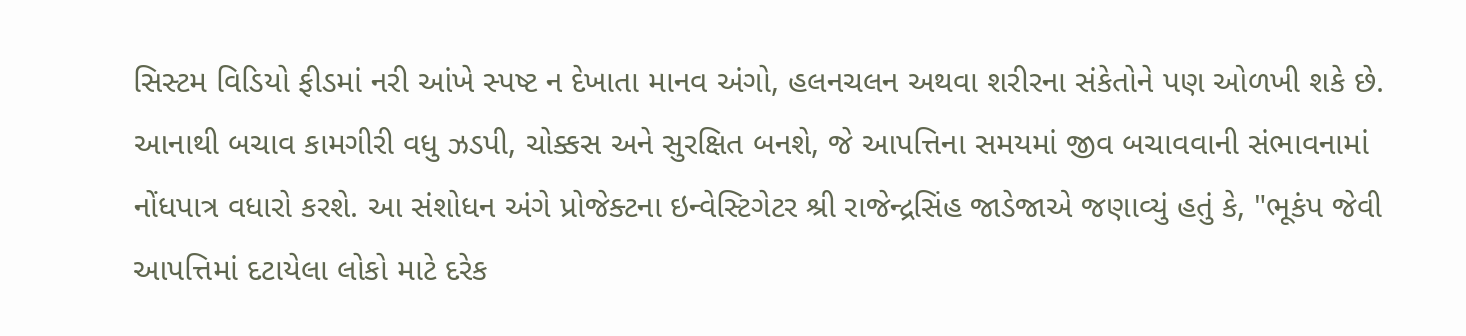સિસ્ટમ વિડિયો ફીડમાં નરી આંખે સ્પષ્ટ ન દેખાતા માનવ અંગો, હલનચલન અથવા શરીરના સંકેતોને પણ ઓળખી શકે છે. આનાથી બચાવ કામગીરી વધુ ઝડપી, ચોક્કસ અને સુરક્ષિત બનશે, જે આપત્તિના સમયમાં જીવ બચાવવાની સંભાવનામાં નોંધપાત્ર વધારો કરશે. આ સંશોધન અંગે પ્રોજેક્ટના ઇન્વેસ્ટિગેટર શ્રી રાજેન્દ્રસિંહ જાડેજાએ જણાવ્યું હતું કે, "ભૂકંપ જેવી આપત્તિમાં દટાયેલા લોકો માટે દરેક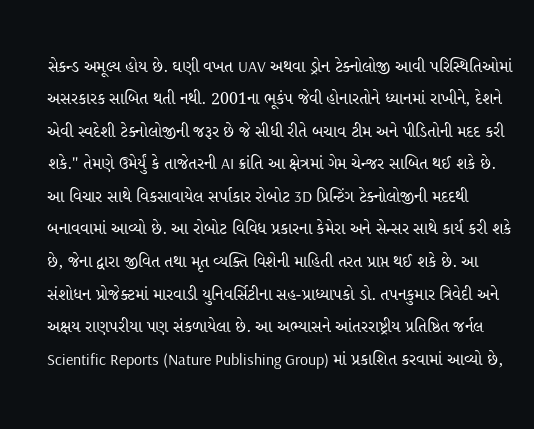સેકન્ડ અમૂલ્ય હોય છે. ઘણી વખત UAV અથવા ડ્રોન ટેક્નોલોજી આવી પરિસ્થિતિઓમાં અસરકારક સાબિત થતી નથી. 2001ના ભૂકંપ જેવી હોનારતોને ધ્યાનમાં રાખીને, દેશને એવી સ્વદેશી ટેક્નોલોજીની જરૂર છે જે સીધી રીતે બચાવ ટીમ અને પીડિતોની મદદ કરી શકે." તેમણે ઉમેર્યું કે તાજેતરની AI ક્રાંતિ આ ક્ષેત્રમાં ગેમ ચેન્જર સાબિત થઈ શકે છે. આ વિચાર સાથે વિકસાવાયેલ સર્પાકાર રોબોટ 3D પ્રિન્ટિંગ ટેક્નોલોજીની મદદથી બનાવવામાં આવ્યો છે. આ રોબોટ વિવિધ પ્રકારના કેમેરા અને સેન્સર સાથે કાર્ય કરી શકે છે, જેના દ્વારા જીવિત તથા મૃત વ્યક્તિ વિશેની માહિતી તરત પ્રાપ્ત થઈ શકે છે. આ સંશોધન પ્રોજેક્ટમાં મારવાડી યુનિવર્સિટીના સહ-પ્રાધ્યાપકો ડો. તપનકુમાર ત્રિવેદી અને અક્ષય રાણપરીયા પણ સંકળાયેલા છે. આ અભ્યાસને આંતરરાષ્ટ્રીય પ્રતિષ્ઠિત જર્નલ Scientific Reports (Nature Publishing Group) માં પ્રકાશિત કરવામાં આવ્યો છે,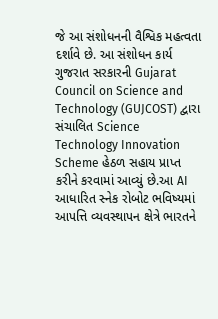જે આ સંશોધનની વૈશ્વિક મહત્વતા દર્શાવે છે. આ સંશોધન કાર્ય ગુજરાત સરકારની Gujarat Council on Science and Technology (GUJCOST) દ્વારા સંચાલિત Science Technology Innovation Scheme હેઠળ સહાય પ્રાપ્ત કરીને કરવામાં આવ્યું છે.આ AI આધારિત સ્નેક રોબોટ ભવિષ્યમાં આપત્તિ વ્યવસ્થાપન ક્ષેત્રે ભારતને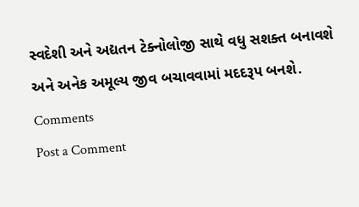સ્વદેશી અને અદ્યતન ટેક્નોલોજી સાથે વધુ સશક્ત બનાવશે અને અનેક અમૂલ્ય જીવ બચાવવામાં મદદરૂપ બનશે.
Comments
Post a Comment